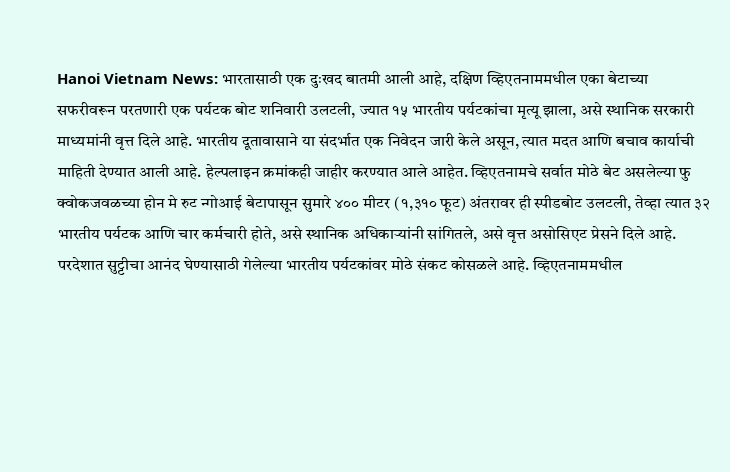Hanoi Vietnam News: भारतासाठी एक दुःखद बातमी आली आहे, दक्षिण व्हिएतनाममधील एका बेटाच्या सफरीवरून परतणारी एक पर्यटक बोट शनिवारी उलटली, ज्यात १५ भारतीय पर्यटकांचा मृत्यू झाला, असे स्थानिक सरकारी माध्यमांनी वृत्त दिले आहे. भारतीय दूतावासाने या संदर्भात एक निवेदन जारी केले असून, त्यात मदत आणि बचाव कार्याची माहिती देण्यात आली आहे. हेल्पलाइन क्रमांकही जाहीर करण्यात आले आहेत. व्हिएतनामचे सर्वात मोठे बेट असलेल्या फु क्वोकजवळच्या होन मे रुट न्गोआई बेटापासून सुमारे ४०० मीटर (१,३१० फूट) अंतरावर ही स्पीडबोट उलटली, तेव्हा त्यात ३२ भारतीय पर्यटक आणि चार कर्मचारी होते, असे स्थानिक अधिकाऱ्यांनी सांगितले, असे वृत्त असोसिएट प्रेसने दिले आहे.
परदेशात सुट्टीचा आनंद घेण्यासाठी गेलेल्या भारतीय पर्यटकांवर मोठे संकट कोसळले आहे. व्हिएतनाममधील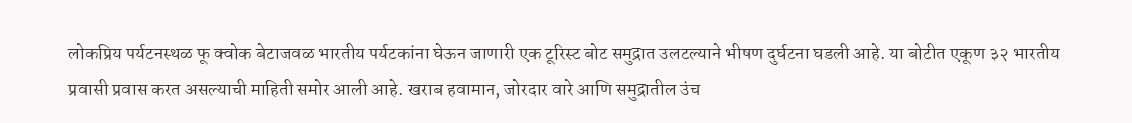लोकप्रिय पर्यटनस्थळ फू क्वोक बेटाजवळ भारतीय पर्यटकांना घेऊन जाणारी एक टूरिस्ट बोट समुद्रात उलटल्याने भीषण दुर्घटना घडली आहे. या बोटीत एकूण ३२ भारतीय प्रवासी प्रवास करत असल्याची माहिती समोर आली आहे. खराब हवामान, जोरदार वारे आणि समुद्रातील उंच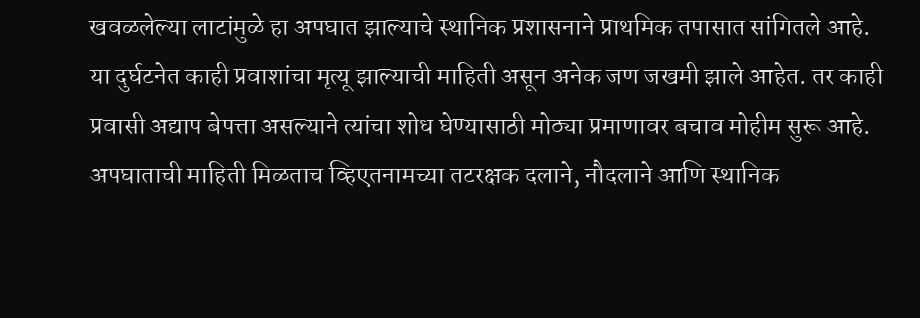खवळलेल्या लाटांमुळे हा अपघात झाल्याचे स्थानिक प्रशासनाने प्राथमिक तपासात सांगितले आहे.
या दुर्घटनेत काही प्रवाशांचा मृत्यू झाल्याची माहिती असून अनेक जण जखमी झाले आहेत. तर काही प्रवासी अद्याप बेपत्ता असल्याने त्यांचा शोध घेण्यासाठी मोठ्या प्रमाणावर बचाव मोहीम सुरू आहे. अपघाताची माहिती मिळताच व्हिएतनामच्या तटरक्षक दलाने, नौदलाने आणि स्थानिक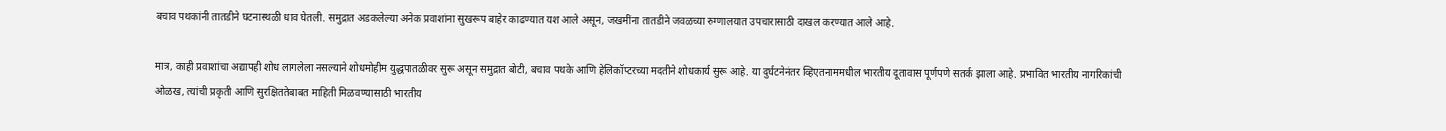बचाव पथकांनी तातडीने घटनास्थळी धाव घेतली. समुद्रात अडकलेल्या अनेक प्रवाशांना सुखरूप बाहेर काढण्यात यश आले असून, जखमींना तातडीने जवळच्या रुग्णालयात उपचारासाठी दाखल करण्यात आले आहे.

मात्र, काही प्रवाशांचा अद्यापही शोध लागलेला नसल्याने शोधमोहीम युद्धपातळीवर सुरू असून समुद्रात बोटी, बचाव पथके आणि हेलिकॉप्टरच्या मदतीने शोधकार्य सुरू आहे. या दुर्घटनेनंतर व्हिएतनाममधील भारतीय दूतावास पूर्णपणे सतर्क झाला आहे. प्रभावित भारतीय नागरिकांची ओळख, त्यांची प्रकृती आणि सुरक्षिततेबाबत माहिती मिळवण्यासाठी भारतीय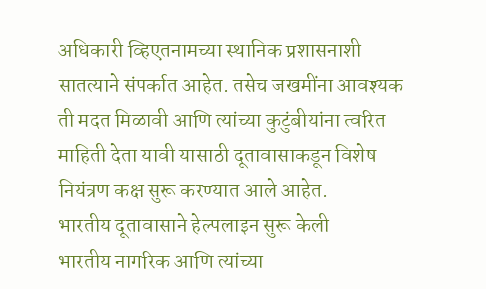अधिकारी व्हिएतनामच्या स्थानिक प्रशासनाशी सातत्याने संपर्कात आहेत. तसेच जखमींना आवश्यक ती मदत मिळावी आणि त्यांच्या कुटुंबीयांना त्वरित माहिती देता यावी यासाठी दूतावासाकडून विशेष नियंत्रण कक्ष सुरू करण्यात आले आहेत.
भारतीय दूतावासाने हेल्पलाइन सुरू केली
भारतीय नागरिक आणि त्यांच्या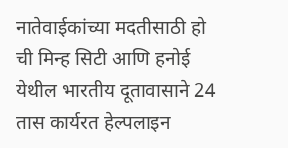नातेवाईकांच्या मदतीसाठी हो ची मिन्ह सिटी आणि हनोई येथील भारतीय दूतावासाने 24 तास कार्यरत हेल्पलाइन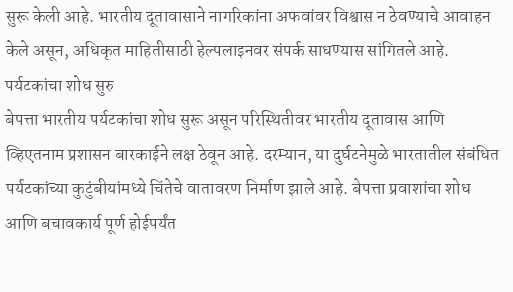सुरू केली आहे. भारतीय दूतावासाने नागरिकांना अफवांवर विश्वास न ठेवण्याचे आवाहन केले असून, अधिकृत माहितीसाठी हेल्पलाइनवर संपर्क साधण्यास सांगितले आहे.
पर्यटकांचा शोध सुरु
बेपत्ता भारतीय पर्यटकांचा शोध सुरू असून परिस्थितीवर भारतीय दूतावास आणि व्हिएतनाम प्रशासन बारकाईने लक्ष ठेवून आहे. दरम्यान, या दुर्घटनेमुळे भारतातील संबंधित पर्यटकांच्या कुटुंबीयांमध्ये चिंतेचे वातावरण निर्माण झाले आहे. बेपत्ता प्रवाशांचा शोध आणि बचावकार्य पूर्ण होईपर्यंत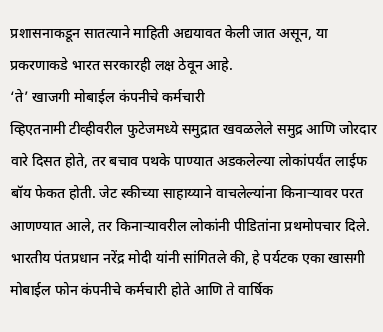प्रशासनाकडून सातत्याने माहिती अद्ययावत केली जात असून, या प्रकरणाकडे भारत सरकारही लक्ष ठेवून आहे.
‘ते’ खाजगी मोबाईल कंपनीचे कर्मचारी
व्हिएतनामी टीव्हीवरील फुटेजमध्ये समुद्रात खवळलेले समुद्र आणि जोरदार वारे दिसत होते, तर बचाव पथके पाण्यात अडकलेल्या लोकांपर्यंत लाईफ बॉय फेकत होती. जेट स्कीच्या साहाय्याने वाचलेल्यांना किनाऱ्यावर परत आणण्यात आले, तर किनाऱ्यावरील लोकांनी पीडितांना प्रथमोपचार दिले.
भारतीय पंतप्रधान नरेंद्र मोदी यांनी सांगितले की, हे पर्यटक एका खासगी मोबाईल फोन कंपनीचे कर्मचारी होते आणि ते वार्षिक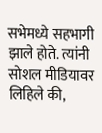सभेमध्ये सहभागी झाले होते. त्यांनी सोशल मीडियावर लिहिले की,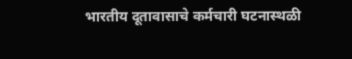भारतीय दूतावासाचे कर्मचारी घटनास्थळी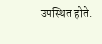उपस्थित होते.